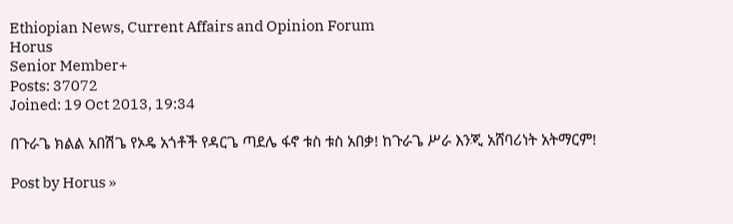Ethiopian News, Current Affairs and Opinion Forum
Horus
Senior Member+
Posts: 37072
Joined: 19 Oct 2013, 19:34

በጉራጌ ክልል አበሽጌ የኦዴ አጎቶች የዳርጌ ጣደሌ ፋኖ ቱስ ቱስ አበቃ! ከጉራጌ ሥራ እንጂ አሸባሪነት አትማርም!

Post by Horus »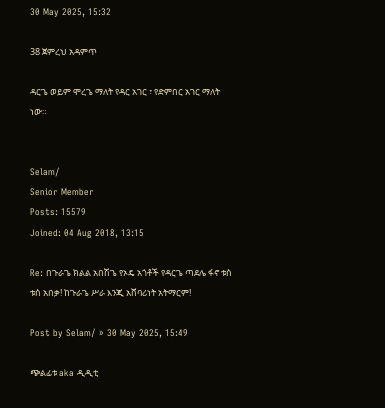30 May 2025, 15:32

38 ጀምረህ አዳምጥ

ዳርጌ ወይም ሞረጌ ማለት የዳር አገር ፣ የድምበር አገር ማለት ነው።


Selam/
Senior Member
Posts: 15579
Joined: 04 Aug 2018, 13:15

Re: በጉራጌ ክልል አበሽጌ የኦዴ አጎቶች የዳርጌ ጣደሌ ፋኖ ቱስ ቱስ አበቃ! ከጉራጌ ሥራ እንጂ አሸባሪነት አትማርም!

Post by Selam/ » 30 May 2025, 15:49

ጭልፊቱ aka ዲዲቲ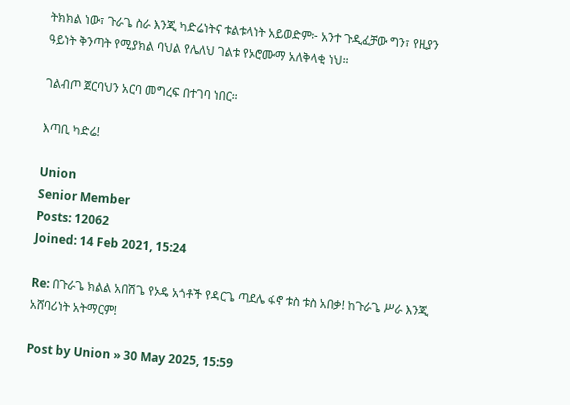ትክክል ነው፣ ጉራጌ ስራ እንጂ ካድሬነትና ቱልቱላነት አይወድም፦ አንተ ጉዲፈቻው ግን፣ የዚያን ዓይነት ቅንጣት የሚያክል ባህል የሌለህ ገልቱ የኦሮሙማ አለቅላቂ ነህ።

ገልብጦ ጀርባህን አርባ መግረፍ በተገባ ነበር።

እጣቢ ካድሬ!

Union
Senior Member
Posts: 12062
Joined: 14 Feb 2021, 15:24

Re: በጉራጌ ክልል አበሽጌ የኦዴ አጎቶች የዳርጌ ጣደሌ ፋኖ ቱስ ቱስ አበቃ! ከጉራጌ ሥራ እንጂ አሸባሪነት አትማርም!

Post by Union » 30 May 2025, 15:59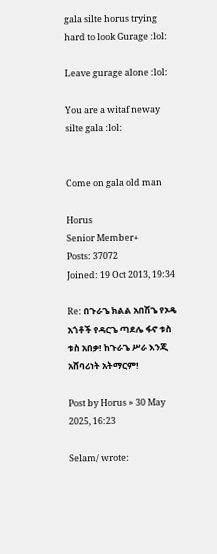gala silte horus trying hard to look Gurage :lol:

Leave gurage alone :lol:

You are a witaf neway silte gala :lol:


Come on gala old man

Horus
Senior Member+
Posts: 37072
Joined: 19 Oct 2013, 19:34

Re: በጉራጌ ክልል አበሽጌ የኦዴ አጎቶች የዳርጌ ጣደሌ ፋኖ ቱስ ቱስ አበቃ! ከጉራጌ ሥራ እንጂ አሸባሪነት አትማርም!

Post by Horus » 30 May 2025, 16:23

Selam/ wrote: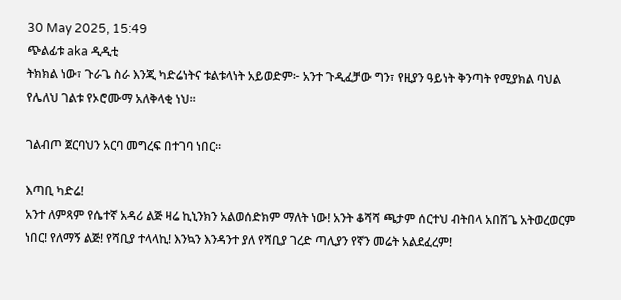30 May 2025, 15:49
ጭልፊቱ aka ዲዲቲ
ትክክል ነው፣ ጉራጌ ስራ እንጂ ካድሬነትና ቱልቱላነት አይወድም፦ አንተ ጉዲፈቻው ግን፣ የዚያን ዓይነት ቅንጣት የሚያክል ባህል የሌለህ ገልቱ የኦሮሙማ አለቅላቂ ነህ።

ገልብጦ ጀርባህን አርባ መግረፍ በተገባ ነበር።

እጣቢ ካድሬ!
አንተ ለምጻም የሴተኛ አዳሪ ልጅ ዛሬ ኪኒንክን አልወሰድክም ማለት ነው! አንት ቆሻሻ ጫታም ሰርተህ ብትበላ አበሽጌ አትወረወርም ነበር! የለማኝ ልጅ! የሻቢያ ተላላኪ! እንኳን እንዳንተ ያለ የሻቢያ ገረድ ጣሊያን የኛን መሬት አልደፈረም!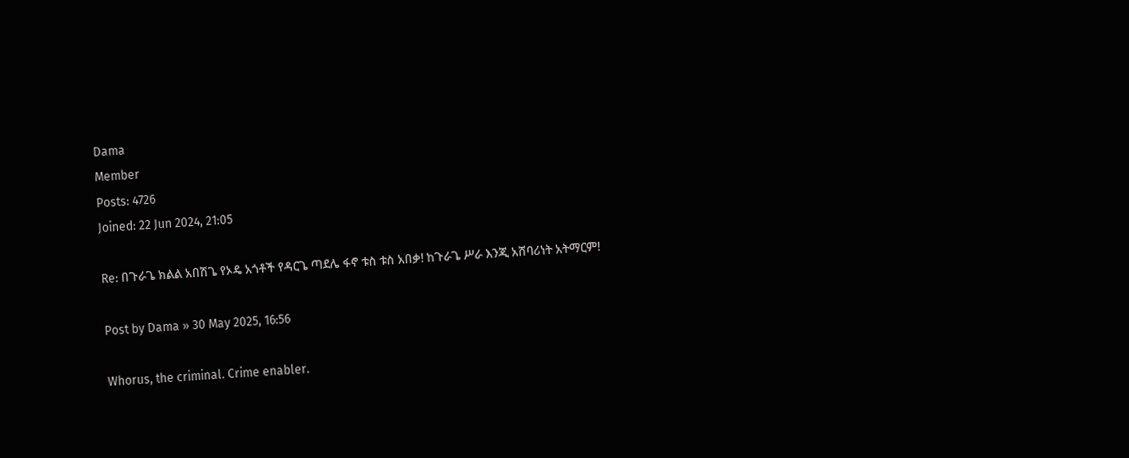Dama
Member
Posts: 4726
Joined: 22 Jun 2024, 21:05

Re: በጉራጌ ክልል አበሽጌ የኦዴ አጎቶች የዳርጌ ጣደሌ ፋኖ ቱስ ቱስ አበቃ! ከጉራጌ ሥራ እንጂ አሸባሪነት አትማርም!

Post by Dama » 30 May 2025, 16:56

Whorus, the criminal. Crime enabler.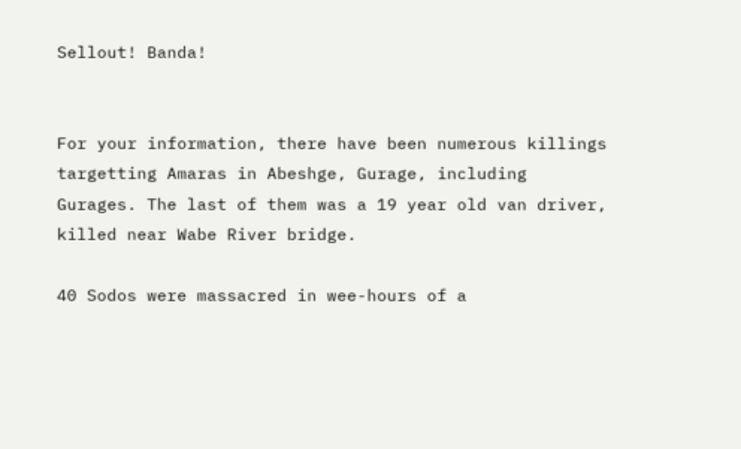Sellout! Banda!


For your information, there have been numerous killings targetting Amaras in Abeshge, Gurage, including Gurages. The last of them was a 19 year old van driver, killed near Wabe River bridge.

40 Sodos were massacred in wee-hours of a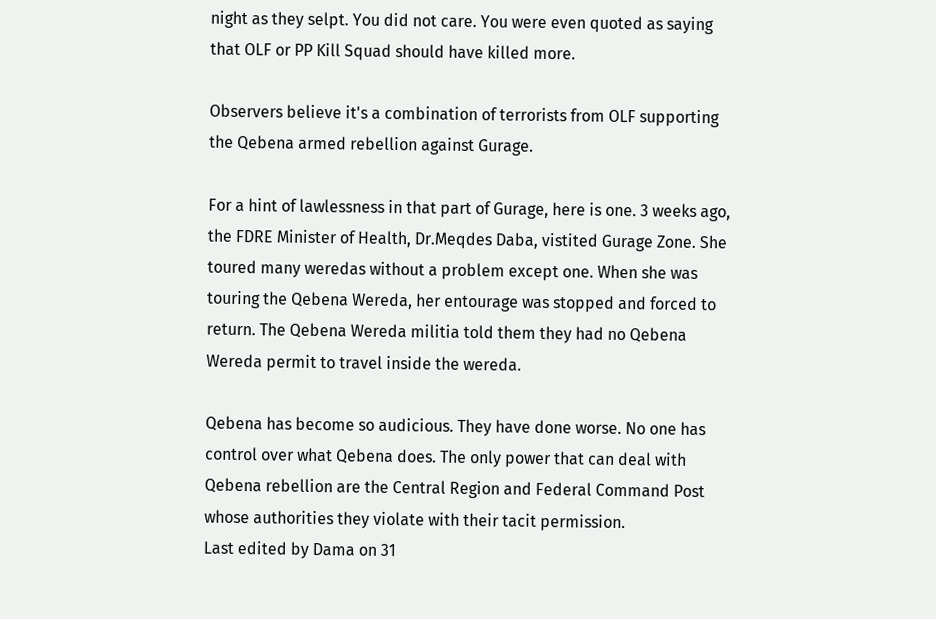night as they selpt. You did not care. You were even quoted as saying that OLF or PP Kill Squad should have killed more.

Observers believe it's a combination of terrorists from OLF supporting the Qebena armed rebellion against Gurage.

For a hint of lawlessness in that part of Gurage, here is one. 3 weeks ago, the FDRE Minister of Health, Dr.Meqdes Daba, vistited Gurage Zone. She toured many weredas without a problem except one. When she was touring the Qebena Wereda, her entourage was stopped and forced to return. The Qebena Wereda militia told them they had no Qebena Wereda permit to travel inside the wereda.

Qebena has become so audicious. They have done worse. No one has control over what Qebena does. The only power that can deal with Qebena rebellion are the Central Region and Federal Command Post whose authorities they violate with their tacit permission.
Last edited by Dama on 31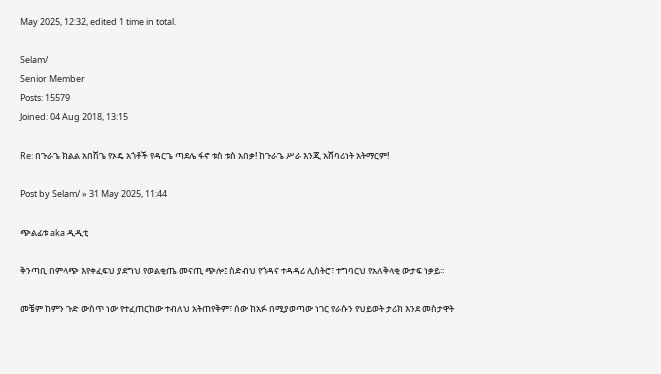May 2025, 12:32, edited 1 time in total.

Selam/
Senior Member
Posts: 15579
Joined: 04 Aug 2018, 13:15

Re: በጉራጌ ክልል አበሽጌ የኦዴ አጎቶች የዳርጌ ጣደሌ ፋኖ ቱስ ቱስ አበቃ! ከጉራጌ ሥራ እንጂ አሸባሪነት አትማርም!

Post by Selam/ » 31 May 2025, 11:44

ጭልፊቱ aka ዲዲቲ

ቅንጣቢ በምላጭ እየቀፈፍህ ያደግህ የወልቂጤ መናጢ ጭሎ፤ ስድብህ የጎዳና ተዳዳሪ ሊስትሮ፣ ተግባርህ የአለቅላቂ ውታፍ ነቃይ።

መቼም ከምን ጉድ ውስጥ ነው የተፈጠርከው ተብለህ አትጠየቅም፣ ሰው ከአፉ በሚያወጣው ነገር የራሱን የህይወት ታሪክ እንደ መስታዋት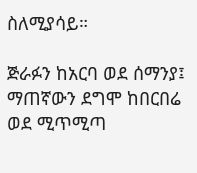ስለሚያሳይ።

ጅራፉን ከአርባ ወደ ሰማንያ፤ ማጠኛውን ደግሞ ከበርበሬ ወደ ሚጥሚጣ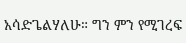አሳድጌልሃለሁ። ግን ምን የሚገረፍ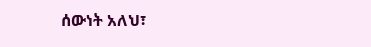ሰውነት አለህ፣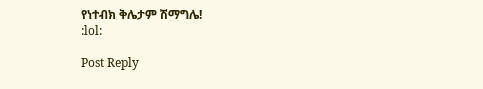የነተብክ ቅሌታም ሽማግሌ!
:lol:

Post Reply